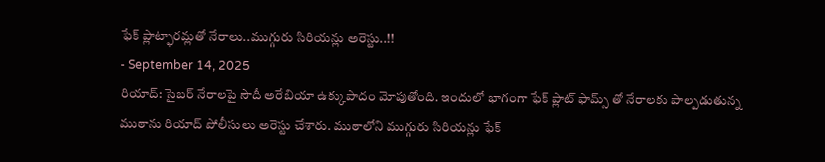ఫేక్ ప్లాట్ఫారమ్లతో నేరాలు..ముగ్గురు సిరియన్లు అరెస్టు..!!
- September 14, 2025
రియాద్: సైబర్ నేరాలపై సౌదీ అరేబియా ఉక్కుపాదం మోపుతోంది. ఇందులో భాగంగా ఫేక్ ప్లాట్ ఫామ్స్ తో నేరాలకు పాల్పడుతున్న ముఠాను రియాద్ పోలీసులు అరెస్టు చేశారు. ముఠాలోని ముగ్గురు సిరియన్లు ఫేక్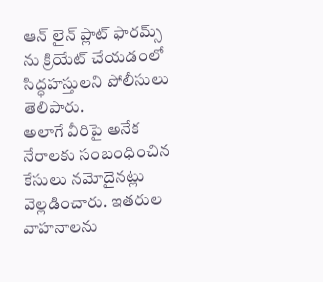ఆన్ లైన్ ప్లాట్ ఫారమ్స్ ను క్రియేట్ చేయడంలో సిద్ధహస్తులని పోలీసులు తెలిపారు.
అలాగే వీరిపై అనేక నేరాలకు సంబంధించిన కేసులు నమోదైనట్లు వెల్లడించారు. ఇతరుల వాహనాలను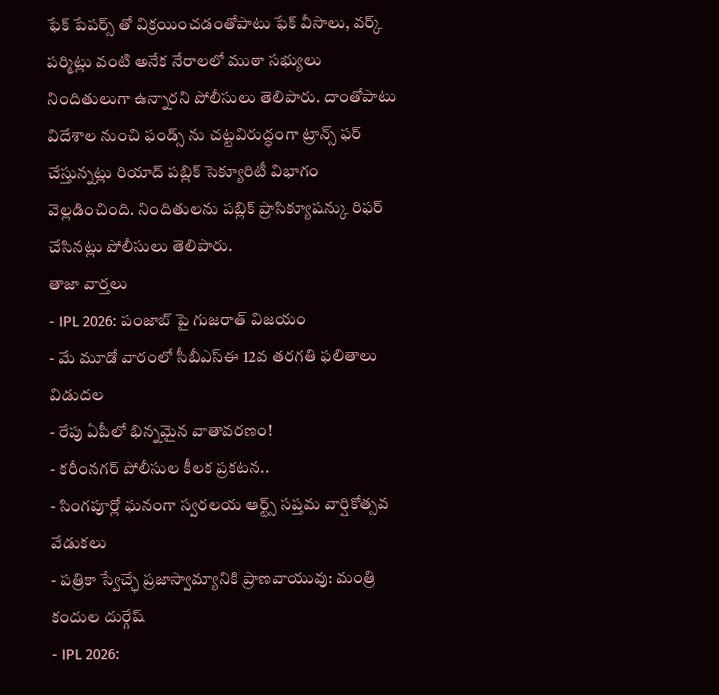ఫేక్ పేపర్స్ తో విక్రయించడంతోపాటు ఫేక్ వీసాలు, వర్క్ పర్మిట్లు వంటి అనేక నేరాలలో ముఠా సభ్యులు నిందితులుగా ఉన్నారని పోలీసులు తెలిపారు. దాంతోపాటు విదేశాల నుంచి ఫండ్స్ ను చట్టవిరుద్ధంగా ట్రాన్స్ ఫర్ చేస్తున్నట్లు రియాద్ పబ్లిక్ సెక్యూరిటీ విభాగం వెల్లడించింది. నిందితులను పబ్లిక్ ప్రాసిక్యూషన్కు రిఫర్ చేసినట్లు పోలీసులు తెలిపారు.
తాజా వార్తలు
- IPL 2026: పంజాబ్ పై గుజరాత్ విజయం
- మే మూడో వారంలో సీబీఎస్ఈ 12వ తరగతి ఫలితాలు విడుదల
- రేపు ఏపీలో భిన్నమైన వాతావరణం!
- కరీంనగర్ పోలీసుల కీలక ప్రకటన..
- సింగపూర్లో ఘనంగా స్వరలయ ఆర్ట్స్ సప్తమ వార్షికోత్సవ వేడుకలు
- పత్రికా స్వేచ్ఛే ప్రజాస్వామ్యానికి ప్రాణవాయువు: మంత్రి కందుల దుర్గేష్
- IPL 2026: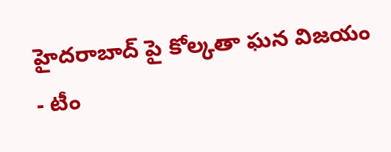హైదరాబాద్ పై కోల్కతా ఘన విజయం
- టీం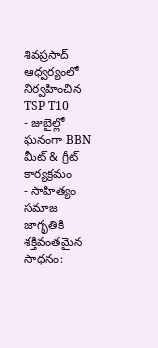శివప్రసాద్ ఆధ్వర్యంలో నిర్వహించిన TSP T10
- జుబైల్లో ఘనంగా BBN మీట్ & గ్రీట్ కార్యక్రమం
- సాహిత్యం సమాజ జాగృతికి శక్తివంతమైన సాధనం: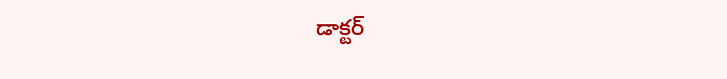డాక్టర్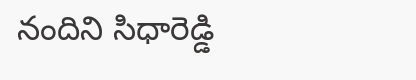నందిని సిధారెడ్డి